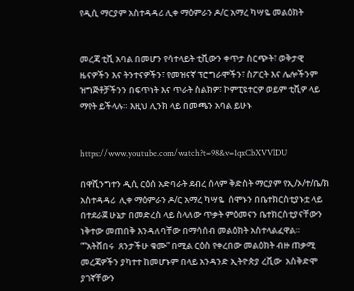የዲሲ ማርያም አስተዳዳሪ ሊቀ ማዕምራን ዶ/ር አማረ ካሣዬ መልዕክት


መረጃ ቲቪ አባል በመሆን የሳተላይት ቲቪውን ቀጥታ ስርጭት፣ ወቅታዊ ዜናዎችን እና ትንተናዎችን፣ የመዝናኛ ፕሮግራሞችን፣ ስፖርት እና ሌሎችንም ዝግጅቶቻችንን በፍጥነት እና ጥራት ስልክዎ፣ ኮምፒዩተርዎ ወይም ቲቪዎ ላይ ማየት ይችላሉ። እዚህ ሊንክ ላይ በመጫን አባል ይሁኑ


https://www.youtube.com/watch?t=98&v=1qxCbXVVlDU

በዋሺንግተን ዲሲ ርዕሰ አድባራት ደብረ ሰላም ቅድስት ማርያም የኢ/ኦ/ተ/ቤ/ክ አስተዳዳሪ  ሊቀ ማዕምራን ዶ/ር አማረ ካሣዬ  ሰሞኑን በቤተክርስቲያኑቷ ላይ በተደራጀ ሁኔታ በመድረስ ላይ ስላለው ጥቃት ምዕመናን ቤተክርስቲያናቸውን ነቅተው መጠበቅ እንዳለባቸው በማሳሰብ መልዕክት አስተላልፈዋል። “”አትሸበሩ  ጸንታችሁ ቁሙ” በሚል ርዕስ የቀረበው መልዕክት ብዙ ጠቃሚ መረጃዎችን ያካተተ ከመሆኑም በላይ አንዳንድ ኢትዮጵያ ረቪው  አስቅድሞ ያገኛቸውን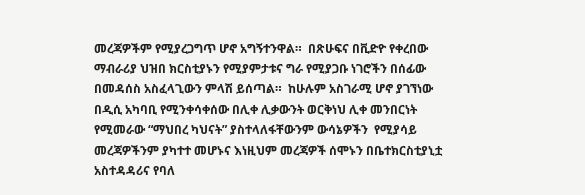መረጃዎችም የሚያረጋግጥ ሆኖ አግኝተንዋል።  በጽሁፍና በቪድዮ የቀረበው ማብራሪያ ህዝበ ክርስቲያኑን የሚያምታቱና ግራ የሚያጋቡ ነገሮችን በሰፊው በመዳሰስ አስፈላጊውን ምላሽ ይሰጣል።  ከሁሉም አስገራሚ ሆኖ ያገኘነው በዲሲ አካባቢ የሚንቀሳቀሰው በሊቀ ሊቃውንት ወርቅነህ ሊቀ መንበርነት የሚመራው “ማህበረ ካህናት” ያስተላለፋቸውንም ውሳኔዎችን  የሚያሳይ መረጃዎችንም ያካተተ መሆኑና እነዚህም መረጃዎች ሰሞኑን በቤተክርስቲያኒቷ አስተዳዳሪና የባለ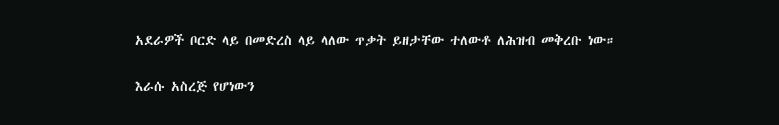አደራዎች ቦርድ ላይ በመድረስ ላይ ላለው ጥቃት ይዘታቸው ተለውቶ ለሕዝብ መቅረቡ ነው።

እራሱ አስረጅ የሆነውን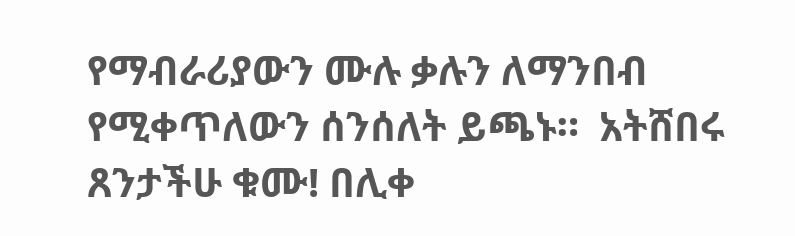የማብራሪያውን ሙሉ ቃሉን ለማንበብ የሚቀጥለውን ሰንሰለት ይጫኑ።  አትሸበሩ ጸንታችሁ ቁሙ! በሊቀ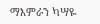ማእምራን ካሣዬ